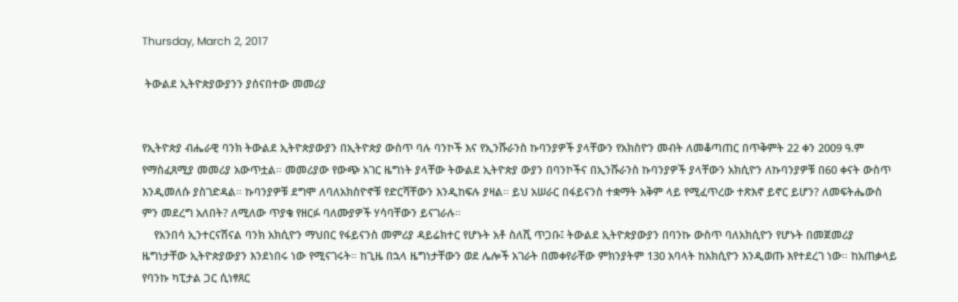Thursday, March 2, 2017

 ትውልደ ኢትዮጵያውያንን ያሰናበተው መመሪያ


የኢትዮጵያ ብሔራዊ ባንክ ትውልደ ኢትዮጵያውያን በኢትዮጵያ ውስጥ ባሉ ባንኮች እና የኢንሹራንስ ኩባንያዎች ያላቸውን የአክስዮን መብት ለመቆጣጠር በጥቅምት 22 ቀን 2009 ዓ.ም የማስፈጸሚያ መመሪያ አውጥቷል። መመሪያው የውጭ አገር ዜግነት ያላቸው ትውልደ ኢትዮጵያ ውያን በባንኮችና በኢንሹራንስ ኩባንያዎች ያላቸውን አክሲዮን ለኩባንያዎቹ በ60 ቀናት ውስጥ እንዲመለሱ ያስገድዳል። ኩባንያዎቹ ደግሞ ለባለአክስዮኖቹ የድርሻቸውን እንዲከፍሉ ያዛል፡፡ ይህ አሠራር በፋይናንስ ተቋማት አቅም ላይ የሚፈጥረው ተጽእኖ ይኖር ይሆን? ለመፍትሔውስ ምን መደረግ አለበት? ለሚለው ጥያቄ የዘርፉ ባለሙያዎች ሃሳባቸውን ይናገራሉ።
    የአንበሳ ኢንተርናሽናል ባንክ አክሲዮን ማህበር የፋይናንስ መምሪያ ዳይሬክተር የሆኑት አቶ ስለሺ ጥጋቡ፤ ትውልደ ኢትዮጵያውያን በባንኩ ውስጥ ባለአክሲዮን የሆኑት በመጀመሪያ ዜግነታቸው ኢትዮጵያውያን እንደነበሩ ነው የሚናገሩት። ከጊዜ በኋላ ዜግነታቸውን ወደ ሌሎች አገራት በመቀየራቸው ምክንያትም 130 አባላት ከአክሲዮን እንዲወጡ እየተደረገ ነው። ከአጠቃላይ የባንኩ ካፒታል ጋር ሲነፃጸር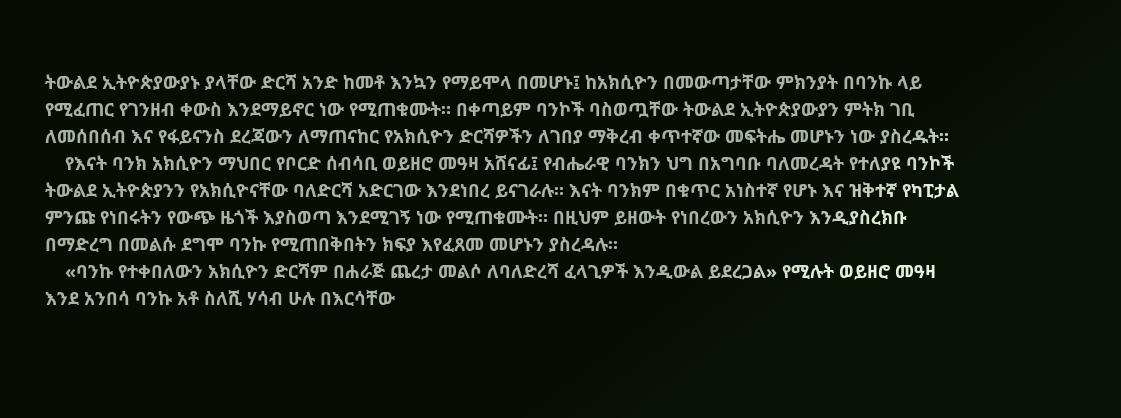ትውልደ ኢትዮጵያውያኑ ያላቸው ድርሻ አንድ ከመቶ እንኳን የማይሞላ በመሆኑ፤ ከአክሲዮን በመውጣታቸው ምክንያት በባንኩ ላይ የሚፈጠር የገንዘብ ቀውስ እንደማይኖር ነው የሚጠቁሙት። በቀጣይም ባንኮች ባስወጧቸው ትውልደ ኢትዮጵያውያን ምትክ ገቢ ለመሰበሰብ እና የፋይናንስ ደረጃውን ለማጠናከር የአክሲዮን ድርሻዎችን ለገበያ ማቅረብ ቀጥተኛው መፍትሔ መሆኑን ነው ያስረዱት።
    የእናት ባንክ አክሲዮን ማህበር የቦርድ ሰብሳቢ ወይዘሮ መዓዛ አሸናፊ፤ የብሔራዊ ባንክን ህግ በአግባቡ ባለመረዳት የተለያዩ ባንኮች ትውልደ ኢትዮጵያንን የአክሲዮናቸው ባለድርሻ አድርገው እንደነበረ ይናገራሉ። እናት ባንክም በቁጥር አነስተኛ የሆኑ እና ዝቅተኛ የካፒታል ምንጩ የነበሩትን የውጭ ዜጎች እያስወጣ እንደሚገኝ ነው የሚጠቁሙት። በዚህም ይዘውት የነበረውን አክሲዮን እንዲያስረክቡ በማድረግ በመልሱ ደግሞ ባንኩ የሚጠበቅበትን ክፍያ እየፈጸመ መሆኑን ያስረዳሉ።
    «ባንኩ የተቀበለውን አክሲዮን ድርሻም በሐራጅ ጨረታ መልሶ ለባለድረሻ ፈላጊዎች እንዲውል ይደረጋል» የሚሉት ወይዘሮ መዓዛ እንደ አንበሳ ባንኩ አቶ ስለሺ ሃሳብ ሁሉ በእርሳቸው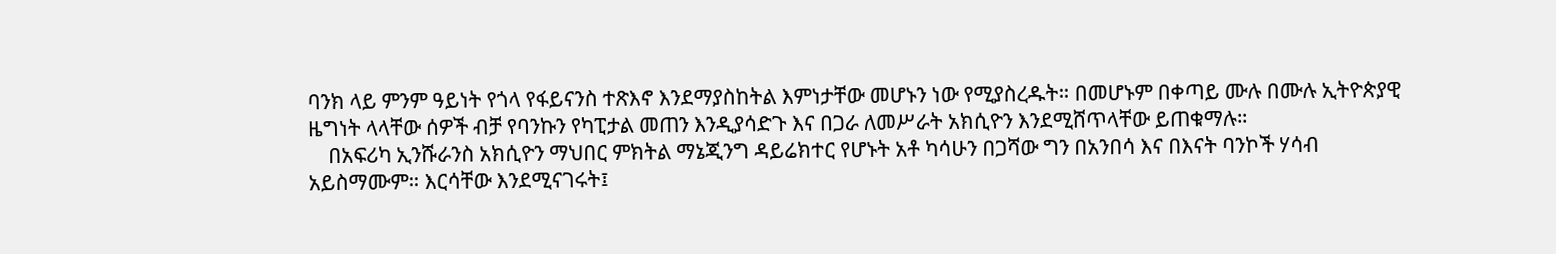ባንክ ላይ ምንም ዓይነት የጎላ የፋይናንስ ተጽእኖ እንደማያስከትል እምነታቸው መሆኑን ነው የሚያስረዱት። በመሆኑም በቀጣይ ሙሉ በሙሉ ኢትዮጵያዊ ዜግነት ላላቸው ሰዎች ብቻ የባንኩን የካፒታል መጠን እንዲያሳድጉ እና በጋራ ለመሥራት አክሲዮን እንደሚሸጥላቸው ይጠቁማሉ።
    በአፍሪካ ኢንሹራንስ አክሲዮን ማህበር ምክትል ማኔጂንግ ዳይሬክተር የሆኑት አቶ ካሳሁን በጋሻው ግን በአንበሳ እና በእናት ባንኮች ሃሳብ አይስማሙም። እርሳቸው እንደሚናገሩት፤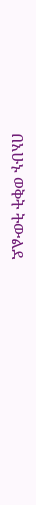በአሁኑ ወቅት ትውልደ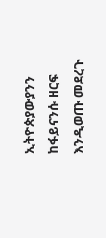ኢትዮጵያውያንን ከፋይናንሱ ዘርፍ እንዲወጡ መደረጉ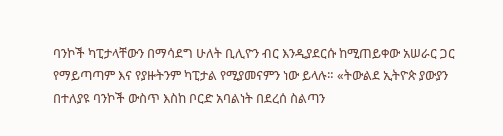ባንኮች ካፒታላቸውን በማሳደግ ሁለት ቢሊዮን ብር እንዲያደርሱ ከሚጠይቀው አሠራር ጋር የማይጣጣም እና የያዙትንም ካፒታል የሚያመናምን ነው ይላሉ። «ትውልደ ኢትዮጵ ያውያን በተለያዩ ባንኮች ውስጥ እስከ ቦርድ አባልነት በደረሰ ስልጣን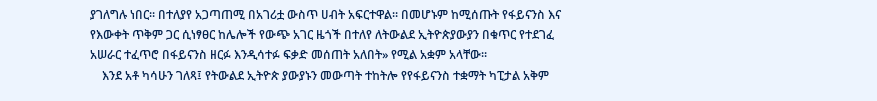ያገለግሉ ነበር። በተለያየ አጋጣጠሚ በአገሪቷ ውስጥ ሀብት አፍርተዋል። በመሆኑም ከሚሰጡት የፋይናንስ እና የእውቀት ጥቅም ጋር ሲነፃፀር ከሌሎች የውጭ አገር ዜጎች በተለየ ለትውልደ ኢትዮጵያውያን በቁጥር የተደገፈ አሠራር ተፈጥሮ በፋይናንስ ዘርፉ እንዲሳተፉ ፍቃድ መሰጠት አለበት» የሚል አቋም አላቸው።
    እንደ አቶ ካሳሁን ገለጻ፤ የትውልደ ኢትዮጵ ያውያኑን መውጣት ተከትሎ የየፋይናንስ ተቋማት ካፒታል አቅም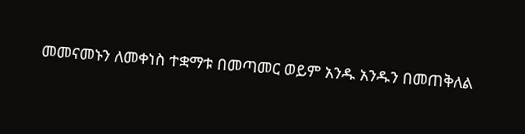መመናመኑን ለመቀነስ ተቋማቱ በመጣመር ወይም አንዱ አንዱን በመጠቅለል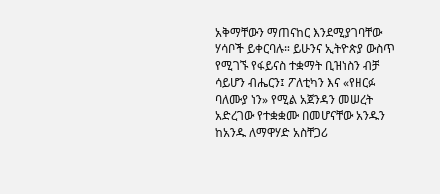አቅማቸውን ማጠናከር እንደሚያገባቸው ሃሳቦች ይቀርባሉ። ይሁንና ኢትዮጵያ ውስጥ የሚገኙ የፋይናስ ተቋማት ቢዝነስን ብቻ ሳይሆን ብሔርን፤ ፖለቲካን እና «የዘርፉ ባለሙያ ነን» የሚል አጀንዳን መሠረት አድረገው የተቋቋሙ በመሆናቸው አንዱን ከአንዱ ለማዋሃድ አስቸጋሪ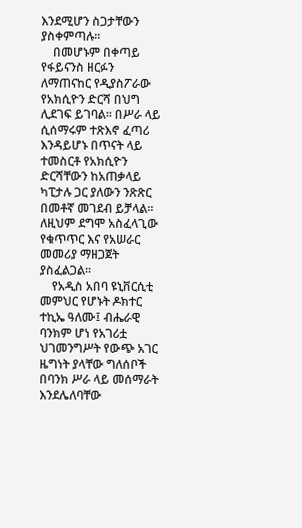እንደሚሆን ስጋታቸውን ያስቀምጣሉ።
    በመሆኑም በቀጣይ የፋይናንስ ዘርፉን ለማጠናከር የዲያስፖራው የአክሲዮን ድርሻ በህግ ሊደገፍ ይገባል። በሥራ ላይ ሲሰማሩም ተጽእኖ ፈጣሪ እንዳይሆኑ በጥናት ላይ ተመስርቶ የአክሲዮን ድርሻቸውን ከአጠቃላይ ካፒታሉ ጋር ያለውን ንጽጽር በመቶኛ መገደብ ይቻላል። ለዚህም ደግሞ አስፈላጊው የቁጥጥር እና የአሠራር መመሪያ ማዘጋጀት ያስፈልጋል።
    የአዲስ አበባ ዩኒቨርሲቲ መምህር የሆኑት ዶክተር ተኪኤ ዓለሙ፤ ብሔራዊ ባንክም ሆነ የአገሪቷ ህገመንግሥት የውጭ አገር ዜግነት ያላቸው ግለሰቦች በባንክ ሥራ ላይ መሰማራት እንደሌለባቸው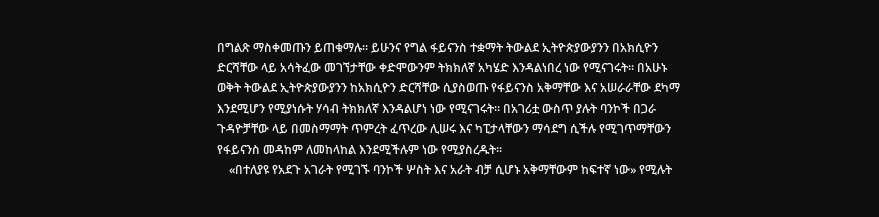በግልጽ ማስቀመጡን ይጠቁማሉ። ይሁንና የግል ፋይናንስ ተቋማት ትውልደ ኢትዮጵያውያንን በአክሲዮን ድርሻቸው ላይ አሳትፈው መገኘታቸው ቀድሞውንም ትክክለኛ አካሄድ እንዳልነበረ ነው የሚናገሩት። በአሁኑ ወቅት ትውልደ ኢትዮጵያውያንን ከአክሲዮን ድርሻቸው ሲያስወጡ የፋይናንስ አቅማቸው እና አሠራራቸው ደካማ እንደሚሆን የሚያነሱት ሃሳብ ትክክለኛ እንዳልሆነ ነው የሚናገሩት። በአገሪቷ ውስጥ ያሉት ባንኮች በጋራ ጉዳዮቻቸው ላይ በመስማማት ጥምረት ፈጥረው ሊሠሩ እና ካፒታላቸውን ማሳደግ ሲችሉ የሚገጥማቸውን የፋይናንስ መዳከም ለመከላከል እንደሚችሉም ነው የሚያስረዱት።
    «በተለያዩ የአደጉ አገራት የሚገኙ ባንኮች ሦስት እና አራት ብቻ ሲሆኑ አቅማቸውም ከፍተኛ ነው» የሚሉት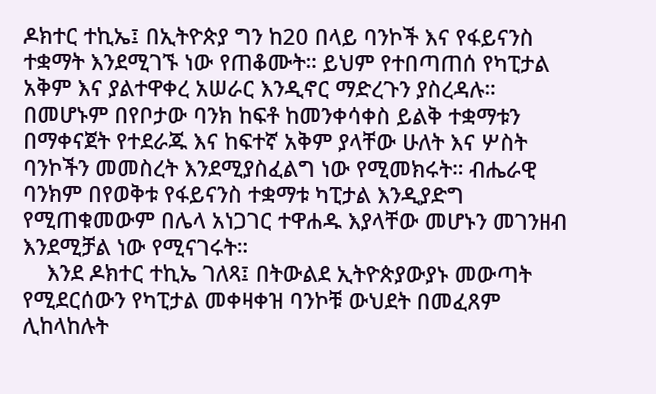ዶክተር ተኪኤ፤ በኢትዮጵያ ግን ከ20 በላይ ባንኮች እና የፋይናንስ ተቋማት እንደሚገኙ ነው የጠቆሙት። ይህም የተበጣጠሰ የካፒታል አቅም እና ያልተዋቀረ አሠራር እንዲኖር ማድረጉን ያስረዳሉ። በመሆኑም በየቦታው ባንክ ከፍቶ ከመንቀሳቀስ ይልቅ ተቋማቱን በማቀናጀት የተደራጁ እና ከፍተኛ አቅም ያላቸው ሁለት እና ሦስት ባንኮችን መመስረት እንደሚያስፈልግ ነው የሚመክሩት። ብሔራዊ ባንክም በየወቅቱ የፋይናንስ ተቋማቱ ካፒታል እንዲያድግ የሚጠቁመውም በሌላ አነጋገር ተዋሐዱ እያላቸው መሆኑን መገንዘብ እንደሚቻል ነው የሚናገሩት።
    እንደ ዶክተር ተኪኤ ገለጻ፤ በትውልደ ኢትዮጵያውያኑ መውጣት የሚደርሰውን የካፒታል መቀዛቀዝ ባንኮቹ ውህደት በመፈጸም ሊከላከሉት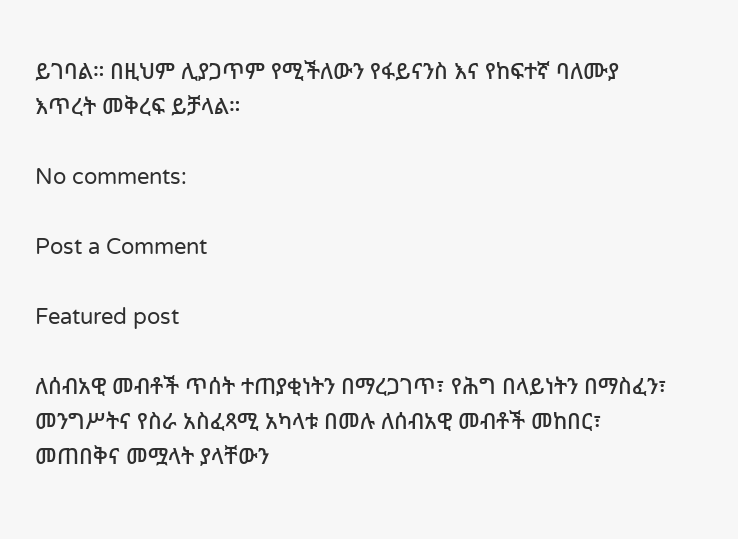ይገባል። በዚህም ሊያጋጥም የሚችለውን የፋይናንስ እና የከፍተኛ ባለሙያ እጥረት መቅረፍ ይቻላል።

No comments:

Post a Comment

Featured post

ለሰብአዊ መብቶች ጥሰት ተጠያቂነትን በማረጋገጥ፣ የሕግ በላይነትን በማስፈን፣ መንግሥትና የስራ አስፈጻሚ አካላቱ በመሉ ለሰብአዊ መብቶች መከበር፣ መጠበቅና መሟላት ያላቸውን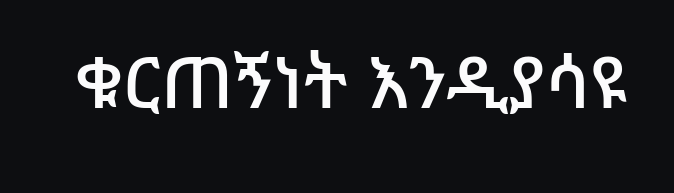ቁርጠኝነት እንዲያሳዩ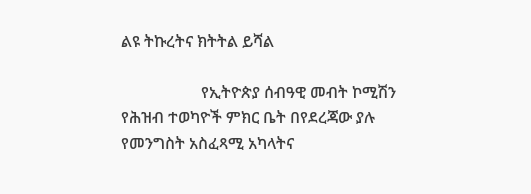ልዩ ትኩረትና ክትትል ይሻል

                    የኢትዮጵያ ሰብዓዊ መብት ኮሚሽን የሕዝብ ተወካዮች ምክር ቤት በየደረጃው ያሉ የመንግስት አስፈጻሚ አካላትና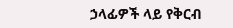ኃላፊዎች ላይ የቅርብ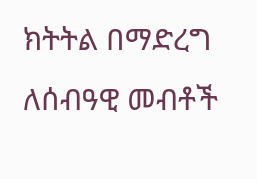ክትትል በማድረግ ለሰብዓዊ መብቶች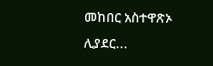መከበር አስተዋጽኦ ሊያደር...